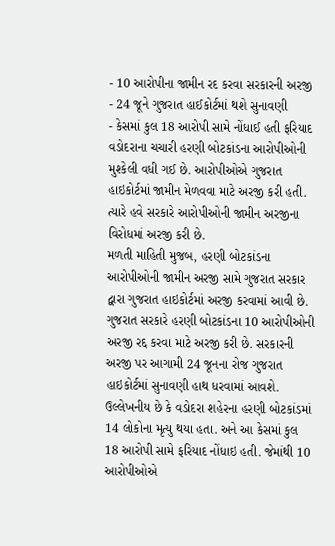- 10 આરોપીના જામીન રદ કરવા સરકારની અરજી
- 24 જૂને ગુજરાત હાઈકોર્ટમાં થશે સુનાવણી
- કેસમાં કુલ 18 આરોપી સામે નોંધાઈ હતી ફરિયાદ
વડોદરાના ચચારી હરણી બોટકાંડના આરોપીઓની મુશ્કેલી વધી ગઈ છે. આરોપીઓએ ગુજરાત હાઇકોર્ટમાં જામીન મેળવવા માટે અરજી કરી હતી. ત્યારે હવે સરકારે આરોપીઓની જામીન અરજીના વિરોધમાં અરજી કરી છે.
મળતી માહિતી મુજબ, હરણી બોટકાંડના આરોપીઓની જામીન અરજી સામે ગુજરાત સરકાર દ્વારા ગુજરાત હાઇકોર્ટમાં અરજી કરવામાં આવી છે. ગુજરાત સરકારે હરણી બોટકાંડના 10 આરોપીઓની અરજી રદ્દ કરવા માટે અરજી કરી છે. સરકારની અરજી પર આગામી 24 જૂનના રોજ ગુજરાત હાઇકોર્ટમાં સુનાવણી હાથ ધરવામાં આવશે.
ઉલ્લેખનીય છે કે વડોદરા શહેરના હરણી બોટકાંડમાં 14 લોકોના મૃત્યુ થયા હતા. અને આ કેસમાં કુલ 18 આરોપી સામે ફરિયાદ નોંધાઇ હતી. જેમાંથી 10 આરોપીઓએ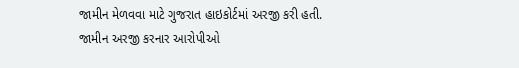જામીન મેળવવા માટે ગુજરાત હાઇકોર્ટમાં અરજી કરી હતી.
જામીન અરજી કરનાર આરોપીઓ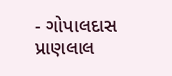- ગોપાલદાસ પ્રાણલાલ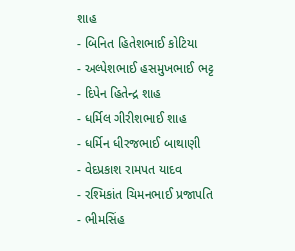શાહ
- બિનિત હિતેશભાઈ કોટિયા
- અલ્પેશભાઈ હસમુખભાઈ ભટ્ટ
- દિપેન હિતેન્દ્ર શાહ
- ધર્મિલ ગીરીશભાઈ શાહ
- ધર્મિન ધીરજભાઈ બાથાણી
- વેદપ્રકાશ રામપત યાદવ
- રશ્મિકાંત ચિમનભાઈ પ્રજાપતિ
- ભીમસિંહ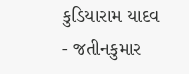કુડિયારામ યાદવ
- જતીનકુમાર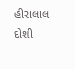હીરાલાલ દોશી